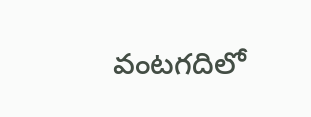వంటగదిలో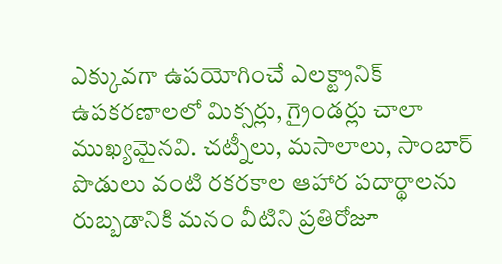ఎక్కువగా ఉపయోగించే ఎలక్ట్రానిక్ ఉపకరణాలలో మిక్సర్లు, గ్రైండర్లు చాలా ముఖ్యమైనవి. చట్నీలు, మసాలాలు, సాంబార్ పొడులు వంటి రకరకాల ఆహార పదార్థాలను రుబ్బడానికి మనం వీటిని ప్రతిరోజూ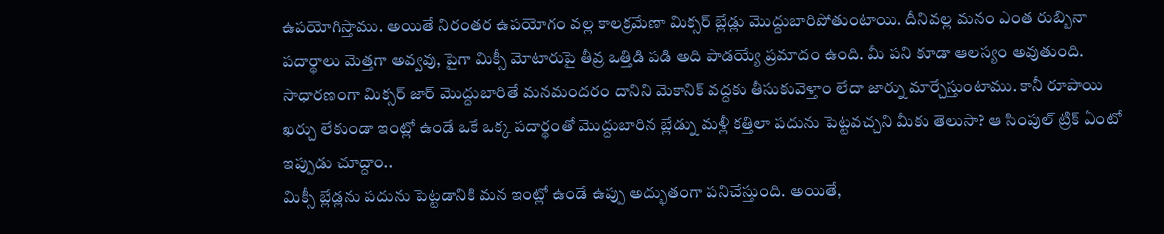ఉపయోగిస్తాము. అయితే నిరంతర ఉపయోగం వల్ల కాలక్రమేణా మిక్సర్ బ్లేడ్లు మొద్దుబారిపోతుంటాయి. దీనివల్ల మనం ఎంత రుబ్బినా పదార్థాలు మెత్తగా అవ్వవు, పైగా మిక్సీ మోటారుపై తీవ్ర ఒత్తిడి పడి అది పాడయ్యే ప్రమాదం ఉంది. మీ పని కూడా ఆలస్యం అవుతుంది. సాధారణంగా మిక్సర్ జార్ మొద్దుబారితే మనమందరం దానిని మెకానిక్ వద్దకు తీసుకువెళ్తాం లేదా జార్ను మార్చేస్తుంటాము. కానీ రూపాయి ఖర్చు లేకుండా ఇంట్లో ఉండే ఒకే ఒక్క పదార్థంతో మొద్దుబారిన బ్లేడ్ను మళ్లీ కత్తిలా పదును పెట్టవచ్చని మీకు తెలుసా? ఆ సింపుల్ ట్రిక్ ఏంటో ఇప్పుడు చూద్దాం..
మిక్సీ బ్లేడ్లను పదును పెట్టడానికి మన ఇంట్లో ఉండే ఉప్పు అద్భుతంగా పనిచేస్తుంది. అయితే,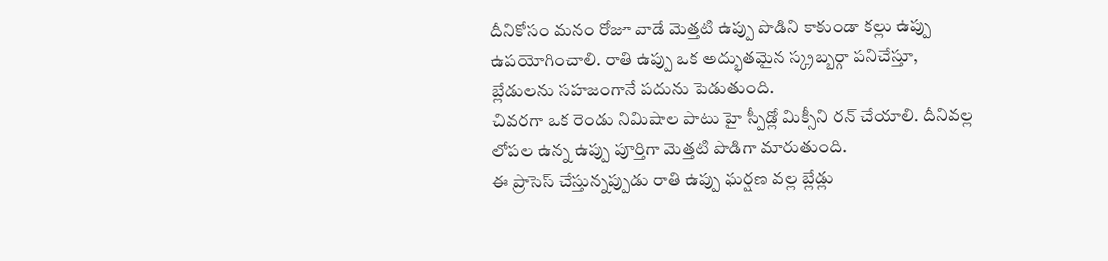దీనికోసం మనం రోజూ వాడే మెత్తటి ఉప్పు పొడిని కాకుండా కల్లు ఉప్పు ఉపయోగించాలి. రాతి ఉప్పు ఒక అద్భుతమైన స్క్రబ్బర్గా పనిచేస్తూ, బ్లేడులను సహజంగానే పదును పెడుతుంది.
చివరగా ఒక రెండు నిమిషాల పాటు హై స్పీడ్లో మిక్సీని రన్ చేయాలి. దీనివల్ల లోపల ఉన్న ఉప్పు పూర్తిగా మెత్తటి పొడిగా మారుతుంది.
ఈ ప్రాసెస్ చేస్తున్నప్పుడు రాతి ఉప్పు ఘర్షణ వల్ల బ్లేడ్లు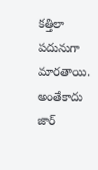కత్తిలా పదునుగా మారతాయి. అంతేకాదు జార్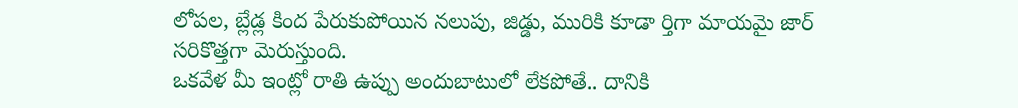లోపల, బ్లేడ్ల కింద పేరుకుపోయిన నలుపు, జిడ్డు, మురికి కూడా ర్తిగా మాయమై జార్ సరికొత్తగా మెరుస్తుంది.
ఒకవేళ మీ ఇంట్లో రాతి ఉప్పు అందుబాటులో లేకపోతే.. దానికి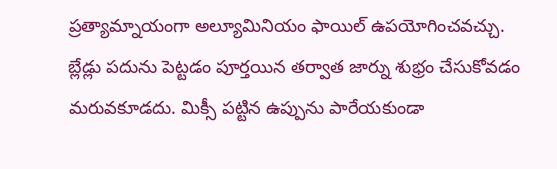ప్రత్యామ్నాయంగా అల్యూమినియం ఫాయిల్ ఉపయోగించవచ్చు.
బ్లేడ్లు పదును పెట్టడం పూర్తయిన తర్వాత జార్ను శుభ్రం చేసుకోవడం మరువకూడదు. మిక్సీ పట్టిన ఉప్పును పారేయకుండా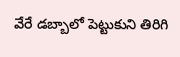వేరే డబ్బాలో పెట్టుకుని తిరిగి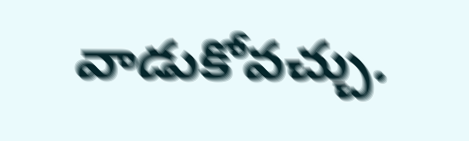వాడుకోవచ్చు.